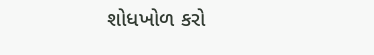શોધખોળ કરો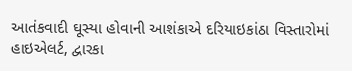આતંકવાદી ઘૂસ્યા હોવાની આશંકાએ દરિયાઇકાંઠા વિસ્તારોમાં હાઇએલર્ટ, દ્વારકા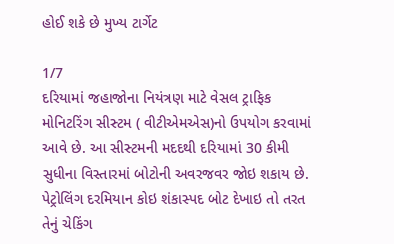હોઈ શકે છે મુખ્ય ટાર્ગેટ

1/7
દરિયામાં જહાજોના નિયંત્રણ માટે વેસલ ટ્રાફિક મોનિટરિંગ સીસ્ટમ ( વીટીએમએસ)નો ઉપયોગ કરવામાં આવે છે. આ સીસ્ટમની મદદથી દરિયામાં 30 કીમી સુધીના વિસ્તારમાં બોટોની અવરજવર જોઇ શકાય છે. પેટ્રોલિંગ દરમિયાન કોઇ શંકાસ્પદ બોટ દેખાઇ તો તરત તેનું ચેકિંગ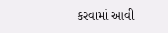કરવામાં આવી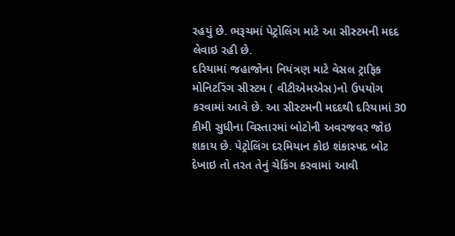રહયું છે. ભરૂચમાં પેટ્રોલિંગ માટે આ સીસ્ટમની મદદ લેવાઇ રહી છે.
દરિયામાં જહાજોના નિયંત્રણ માટે વેસલ ટ્રાફિક મોનિટરિંગ સીસ્ટમ ( વીટીએમએસ)નો ઉપયોગ કરવામાં આવે છે. આ સીસ્ટમની મદદથી દરિયામાં 30 કીમી સુધીના વિસ્તારમાં બોટોની અવરજવર જોઇ શકાય છે. પેટ્રોલિંગ દરમિયાન કોઇ શંકાસ્પદ બોટ દેખાઇ તો તરત તેનું ચેકિંગ કરવામાં આવી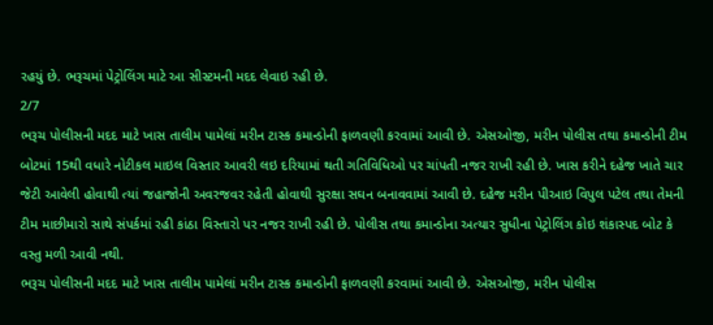રહયું છે. ભરૂચમાં પેટ્રોલિંગ માટે આ સીસ્ટમની મદદ લેવાઇ રહી છે.
2/7
ભરૂચ પોલીસની મદદ માટે ખાસ તાલીમ પામેલાં મરીન ટાસ્ક કમાન્ડોની ફાળવણી કરવામાં આવી છે. એસઓજી, મરીન પોલીસ તથા કમાન્ડોની ટીમ બોટમાં 15થી વધારે નોટીકલ માઇલ વિસ્તાર આવરી લઇ દરિયામાં થતી ગતિવિધિઓ પર ચાંપતી નજર રાખી રહી છે. ખાસ કરીને દહેજ ખાતે ચાર જેટી આવેલી હોવાથી ત્યાં જહાજોની અવરજવર રહેતી હોવાથી સુરક્ષા સઘન બનાવવામાં આવી છે. દહેજ મરીન પીઆઇ વિપુલ પટેલ તથા તેમની ટીમ માછીમારો સાથે સંપર્કમાં રહી કાંઠા વિસ્તારો પર નજર રાખી રહી છે. પોલીસ તથા કમાન્ડોના અત્યાર સુધીના પેટ્રોલિંગ કોઇ શંકાસ્પદ બોટ કે વસ્તુ મળી આવી નથી.
ભરૂચ પોલીસની મદદ માટે ખાસ તાલીમ પામેલાં મરીન ટાસ્ક કમાન્ડોની ફાળવણી કરવામાં આવી છે. એસઓજી, મરીન પોલીસ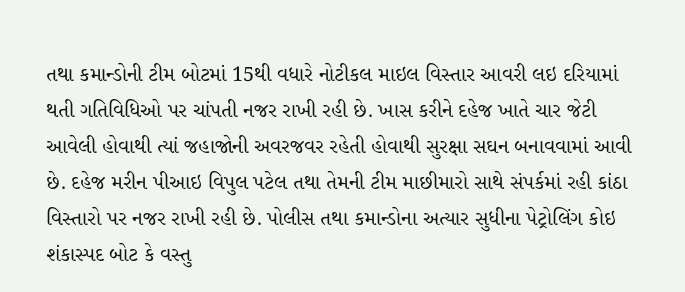તથા કમાન્ડોની ટીમ બોટમાં 15થી વધારે નોટીકલ માઇલ વિસ્તાર આવરી લઇ દરિયામાં થતી ગતિવિધિઓ પર ચાંપતી નજર રાખી રહી છે. ખાસ કરીને દહેજ ખાતે ચાર જેટી આવેલી હોવાથી ત્યાં જહાજોની અવરજવર રહેતી હોવાથી સુરક્ષા સઘન બનાવવામાં આવી છે. દહેજ મરીન પીઆઇ વિપુલ પટેલ તથા તેમની ટીમ માછીમારો સાથે સંપર્કમાં રહી કાંઠા વિસ્તારો પર નજર રાખી રહી છે. પોલીસ તથા કમાન્ડોના અત્યાર સુધીના પેટ્રોલિંગ કોઇ શંકાસ્પદ બોટ કે વસ્તુ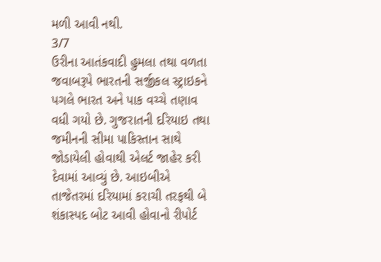મળી આવી નથી.
3/7
ઉરીના આતંકવાદી હુમલા તથા વળતા જવાબરૂપે ભારતની સર્જીકલ સ્ટ્રાઇકને પગલે ભારત અને પાક વચ્ચે તણાવ વધી ગયો છે. ગુજરાતની દરિયાઇ તથા જમીનની સીમા પાકિસ્તાન સાથે જોડાયેલી હોવાથી એલર્ટ જાહેર કરી દેવામાં આવ્યું છે. આઇબીએ તાજેતરમાં દરિયામાં કરાચી તરફથી બે શંકાસ્પદ બોટ આવી હોવાનો રીપોર્ટ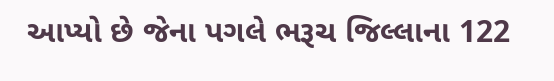આપ્યો છે જેના પગલે ભરૂચ જિલ્લાના 122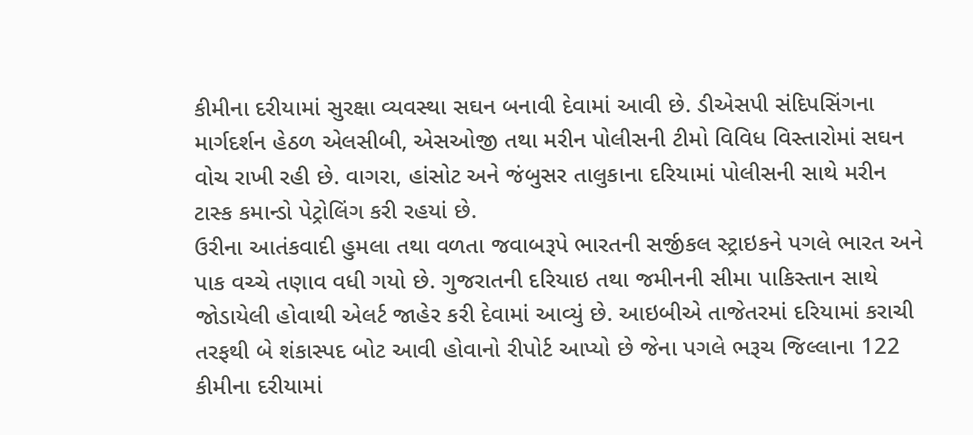કીમીના દરીયામાં સુરક્ષા વ્યવસ્થા સઘન બનાવી દેવામાં આવી છે. ડીએસપી સંદિપસિંગના માર્ગદર્શન હેઠળ એલસીબી, એસઓજી તથા મરીન પોલીસની ટીમો વિવિધ વિસ્તારોમાં સઘન વોચ રાખી રહી છે. વાગરા, હાંસોટ અને જંબુસર તાલુકાના દરિયામાં પોલીસની સાથે મરીન ટાસ્ક કમાન્ડો પેટ્રોલિંગ કરી રહયાં છે.
ઉરીના આતંકવાદી હુમલા તથા વળતા જવાબરૂપે ભારતની સર્જીકલ સ્ટ્રાઇકને પગલે ભારત અને પાક વચ્ચે તણાવ વધી ગયો છે. ગુજરાતની દરિયાઇ તથા જમીનની સીમા પાકિસ્તાન સાથે જોડાયેલી હોવાથી એલર્ટ જાહેર કરી દેવામાં આવ્યું છે. આઇબીએ તાજેતરમાં દરિયામાં કરાચી તરફથી બે શંકાસ્પદ બોટ આવી હોવાનો રીપોર્ટ આપ્યો છે જેના પગલે ભરૂચ જિલ્લાના 122 કીમીના દરીયામાં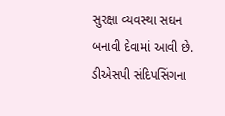સુરક્ષા વ્યવસ્થા સઘન બનાવી દેવામાં આવી છે. ડીએસપી સંદિપસિંગના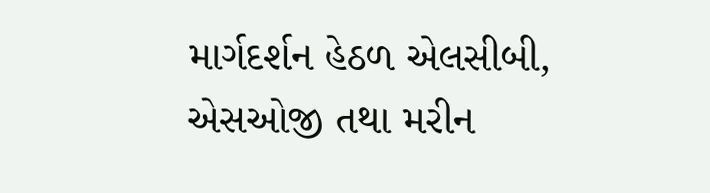માર્ગદર્શન હેઠળ એલસીબી, એસઓજી તથા મરીન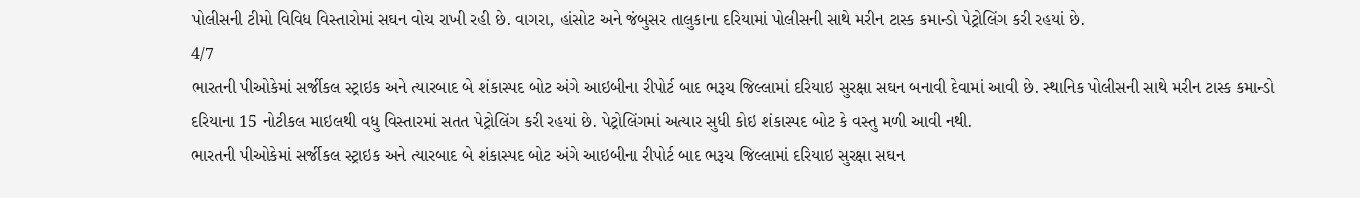પોલીસની ટીમો વિવિધ વિસ્તારોમાં સઘન વોચ રાખી રહી છે. વાગરા, હાંસોટ અને જંબુસર તાલુકાના દરિયામાં પોલીસની સાથે મરીન ટાસ્ક કમાન્ડો પેટ્રોલિંગ કરી રહયાં છે.
4/7
ભારતની પીઓકેમાં સર્જીકલ સ્ટ્રાઇક અને ત્યારબાદ બે શંકાસ્પદ બોટ અંગે આઇબીના રીપોર્ટ બાદ ભરૂચ જિલ્લામાં દરિયાઇ સુરક્ષા સઘન બનાવી દેવામાં આવી છે. સ્થાનિક પોલીસની સાથે મરીન ટાસ્ક કમાન્ડો દરિયાના 15 નોટીકલ માઇલથી વધુ વિસ્તારમાં સતત પેટ્રોલિંગ કરી રહયાં છે. પેટ્રોલિંગમાં અત્યાર સુધી કોઇ શંકાસ્પદ બોટ કે વસ્તુ મળી આવી નથી.
ભારતની પીઓકેમાં સર્જીકલ સ્ટ્રાઇક અને ત્યારબાદ બે શંકાસ્પદ બોટ અંગે આઇબીના રીપોર્ટ બાદ ભરૂચ જિલ્લામાં દરિયાઇ સુરક્ષા સઘન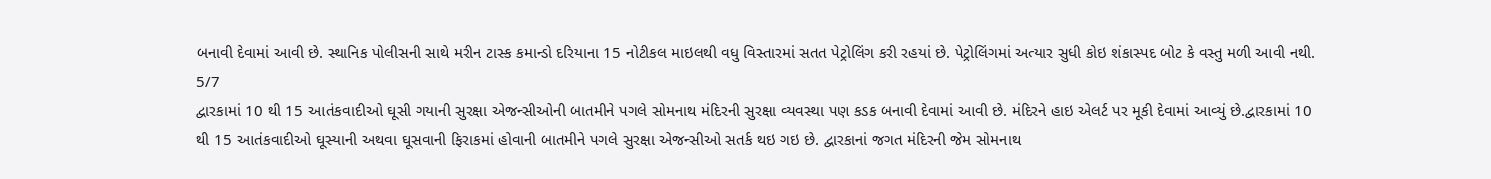બનાવી દેવામાં આવી છે. સ્થાનિક પોલીસની સાથે મરીન ટાસ્ક કમાન્ડો દરિયાના 15 નોટીકલ માઇલથી વધુ વિસ્તારમાં સતત પેટ્રોલિંગ કરી રહયાં છે. પેટ્રોલિંગમાં અત્યાર સુધી કોઇ શંકાસ્પદ બોટ કે વસ્તુ મળી આવી નથી.
5/7
દ્વારકામાં 10 થી 15 આતંકવાદીઓ ઘૂસી ગયાની સુરક્ષા એજન્સીઓની બાતમીને પગલે સોમનાથ મંદિરની સુરક્ષા વ્યવસ્થા પણ કડક બનાવી દેવામાં આવી છે. મંદિરને હાઇ એલર્ટ પર મૂકી દેવામાં આવ્યું છે.દ્વારકામાં 10 થી 15 આતંકવાદીઓ ઘૂસ્યાની અથવા ઘૂસવાની ફિરાકમાં હોવાની બાતમીને પગલે સુરક્ષા એજન્સીઓ સતર્ક થઇ ગઇ છે. દ્વારકાનાં જગત મંદિરની જેમ સોમનાથ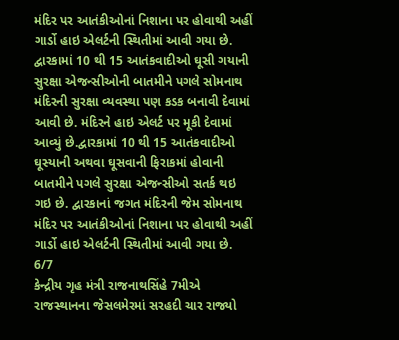મંદિર પર આતંકીઓનાં નિશાના પર હોવાથી અહીં ગાર્ડો હાઇ એલર્ટની સ્થિતીમાં આવી ગયા છે.
દ્વારકામાં 10 થી 15 આતંકવાદીઓ ઘૂસી ગયાની સુરક્ષા એજન્સીઓની બાતમીને પગલે સોમનાથ મંદિરની સુરક્ષા વ્યવસ્થા પણ કડક બનાવી દેવામાં આવી છે. મંદિરને હાઇ એલર્ટ પર મૂકી દેવામાં આવ્યું છે.દ્વારકામાં 10 થી 15 આતંકવાદીઓ ઘૂસ્યાની અથવા ઘૂસવાની ફિરાકમાં હોવાની બાતમીને પગલે સુરક્ષા એજન્સીઓ સતર્ક થઇ ગઇ છે. દ્વારકાનાં જગત મંદિરની જેમ સોમનાથ મંદિર પર આતંકીઓનાં નિશાના પર હોવાથી અહીં ગાર્ડો હાઇ એલર્ટની સ્થિતીમાં આવી ગયા છે.
6/7
કેન્દ્રીય ગૃહ મંત્રી રાજનાથસિંહે 7મીએ રાજસ્થાનના જેસલમેરમાં સરહદી ચાર રાજ્યો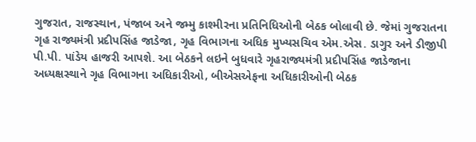ગુજરાત, રાજસ્થાન, પંજાબ અને જમ્મુ કાશ્મીરના પ્રતિનિધિઓની બેઠક બોલાવી છે. જેમાં ગુજરાતના ગૃહ રાજ્યમંત્રી પ્રદીપસિંહ જાડેજા, ગૃહ વિભાગના અધિક મુખ્યસચિવ એમ.એસ. ડાગુર અને ડીજીપી પી.પી. પાંડેય હાજરી આપશે. આ બેઠકને લઇને બુધવારે ગૃહરાજ્યમંત્રી પ્રદીપસિંહ જાડેજાના અધ્યક્ષસ્થાને ગૃહ વિભાગના અધિકારીઓ, બીએસએફના અધિકારીઓની બેઠક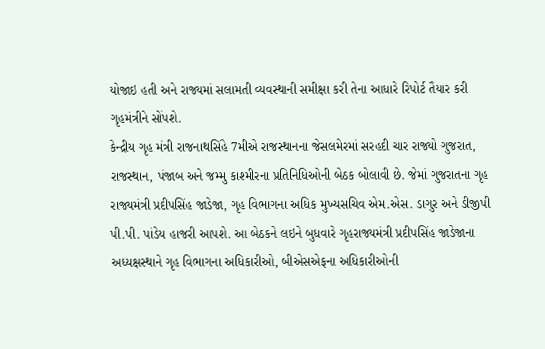યોજાઇ હતી અને રાજ્યમાં સલામતી વ્યવસ્થાની સમીક્ષા કરી તેના આધારે રિપોર્ટ તૈયાર કરી ગૃહમંત્રીને સોંપશે.
કેન્દ્રીય ગૃહ મંત્રી રાજનાથસિંહે 7મીએ રાજસ્થાનના જેસલમેરમાં સરહદી ચાર રાજ્યો ગુજરાત, રાજસ્થાન, પંજાબ અને જમ્મુ કાશ્મીરના પ્રતિનિધિઓની બેઠક બોલાવી છે. જેમાં ગુજરાતના ગૃહ રાજ્યમંત્રી પ્રદીપસિંહ જાડેજા, ગૃહ વિભાગના અધિક મુખ્યસચિવ એમ.એસ. ડાગુર અને ડીજીપી પી.પી. પાંડેય હાજરી આપશે. આ બેઠકને લઇને બુધવારે ગૃહરાજ્યમંત્રી પ્રદીપસિંહ જાડેજાના અધ્યક્ષસ્થાને ગૃહ વિભાગના અધિકારીઓ, બીએસએફના અધિકારીઓની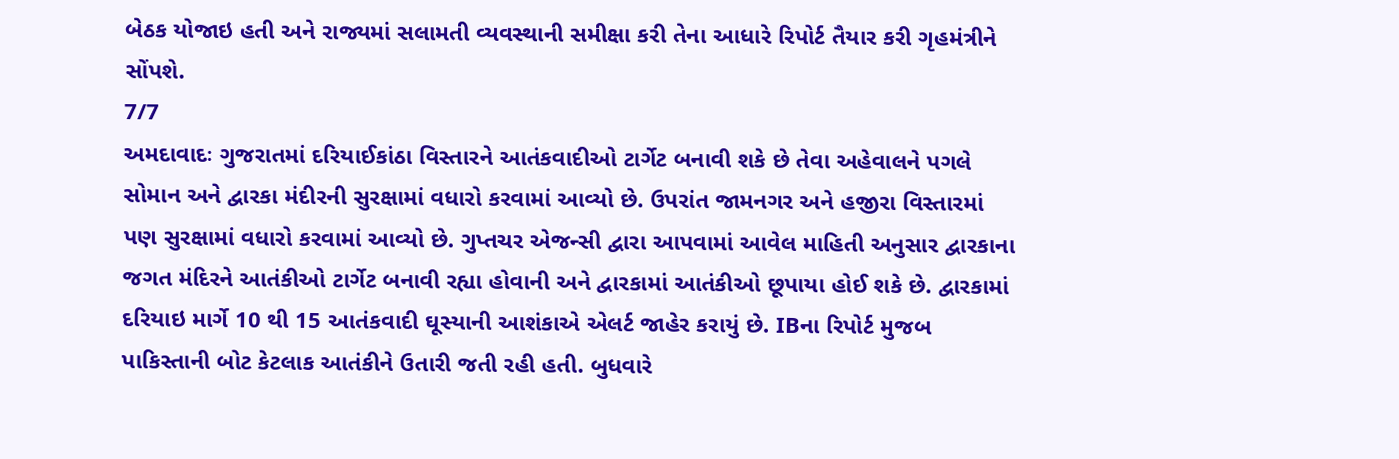બેઠક યોજાઇ હતી અને રાજ્યમાં સલામતી વ્યવસ્થાની સમીક્ષા કરી તેના આધારે રિપોર્ટ તૈયાર કરી ગૃહમંત્રીને સોંપશે.
7/7
અમદાવાદઃ ગુજરાતમાં દરિયાઈકાંઠા વિસ્તારને આતંકવાદીઓ ટાર્ગેટ બનાવી શકે છે તેવા અહેવાલને પગલે સોમાન અને દ્વારકા મંદીરની સુરક્ષામાં વધારો કરવામાં આવ્યો છે. ઉપરાંત જામનગર અને હજીરા વિસ્તારમાં પણ સુરક્ષામાં વધારો કરવામાં આવ્યો છે. ગુપ્તચર એજન્સી દ્વારા આપવામાં આવેલ માહિતી અનુસાર દ્વારકાના જગત મંદિરને આતંકીઓ ટાર્ગેટ બનાવી રહ્યા હોવાની અને દ્વારકામાં આતંકીઓ છૂપાયા હોઈ શકે છે. દ્વારકામાં દરિયાઇ માર્ગે 10 થી 15 આતંકવાદી ઘૂસ્યાની આશંકાએ એલર્ટ જાહેર કરાયું છે. IBના રિપોર્ટ મુજબ પાકિસ્તાની બોટ કેટલાક આતંકીને ઉતારી જતી રહી હતી. બુધવારે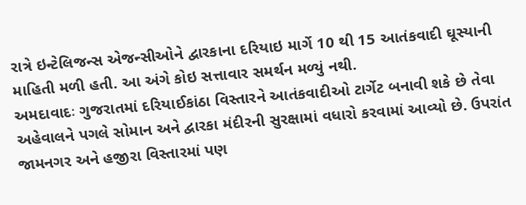રાત્રે ઇન્ટેલિજન્સ એજન્સીઓને દ્વારકાના દરિયાઇ માર્ગે 10 થી 15 આતંકવાદી ઘૂસ્યાની માહિતી મળી હતી. આ અંગે કોઇ સત્તાવાર સમર્થન મળ્યું નથી.
અમદાવાદઃ ગુજરાતમાં દરિયાઈકાંઠા વિસ્તારને આતંકવાદીઓ ટાર્ગેટ બનાવી શકે છે તેવા અહેવાલને પગલે સોમાન અને દ્વારકા મંદીરની સુરક્ષામાં વધારો કરવામાં આવ્યો છે. ઉપરાંત જામનગર અને હજીરા વિસ્તારમાં પણ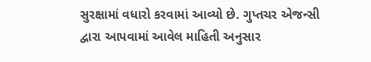સુરક્ષામાં વધારો કરવામાં આવ્યો છે. ગુપ્તચર એજન્સી દ્વારા આપવામાં આવેલ માહિતી અનુસાર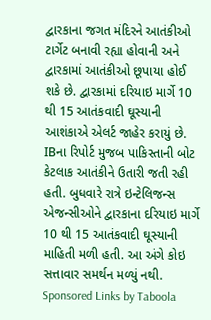દ્વારકાના જગત મંદિરને આતંકીઓ ટાર્ગેટ બનાવી રહ્યા હોવાની અને દ્વારકામાં આતંકીઓ છૂપાયા હોઈ શકે છે. દ્વારકામાં દરિયાઇ માર્ગે 10 થી 15 આતંકવાદી ઘૂસ્યાની આશંકાએ એલર્ટ જાહેર કરાયું છે. IBના રિપોર્ટ મુજબ પાકિસ્તાની બોટ કેટલાક આતંકીને ઉતારી જતી રહી હતી. બુધવારે રાત્રે ઇન્ટેલિજન્સ એજન્સીઓને દ્વારકાના દરિયાઇ માર્ગે 10 થી 15 આતંકવાદી ઘૂસ્યાની માહિતી મળી હતી. આ અંગે કોઇ સત્તાવાર સમર્થન મળ્યું નથી.
Sponsored Links by Taboola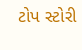ટોપ સ્ટોરી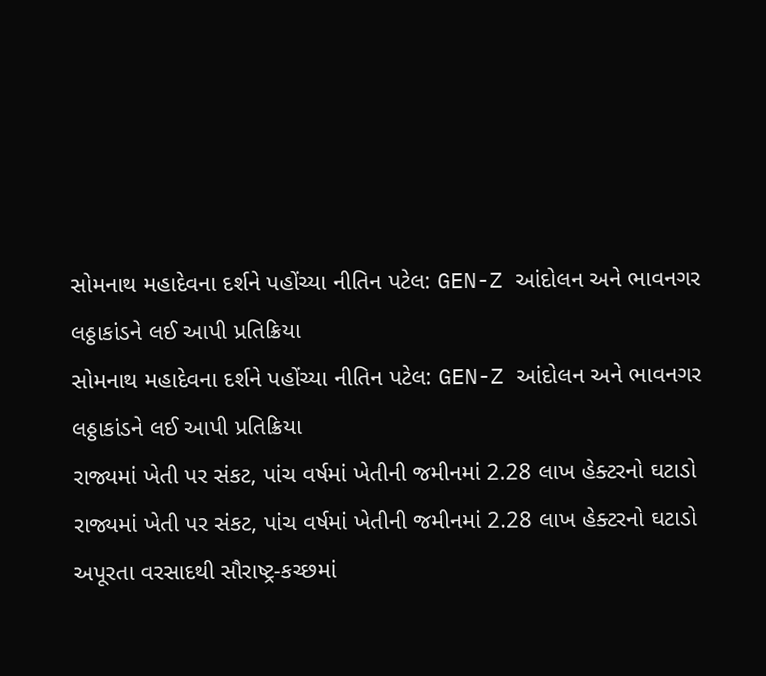સોમનાથ મહાદેવના દર્શને પહોંચ્યા નીતિન પટેલ: GEN-Z આંદોલન અને ભાવનગર લઠ્ઠાકાંડને લઈ આપી પ્રતિક્રિયા
સોમનાથ મહાદેવના દર્શને પહોંચ્યા નીતિન પટેલ: GEN-Z આંદોલન અને ભાવનગર લઠ્ઠાકાંડને લઈ આપી પ્રતિક્રિયા
રાજ્યમાં ખેતી પર સંકટ, પાંચ વર્ષમાં ખેતીની જમીનમાં 2.28 લાખ હેક્ટરનો ઘટાડો
રાજ્યમાં ખેતી પર સંકટ, પાંચ વર્ષમાં ખેતીની જમીનમાં 2.28 લાખ હેક્ટરનો ઘટાડો
અપૂરતા વરસાદથી સૌરાષ્ટ્ર-કચ્છમાં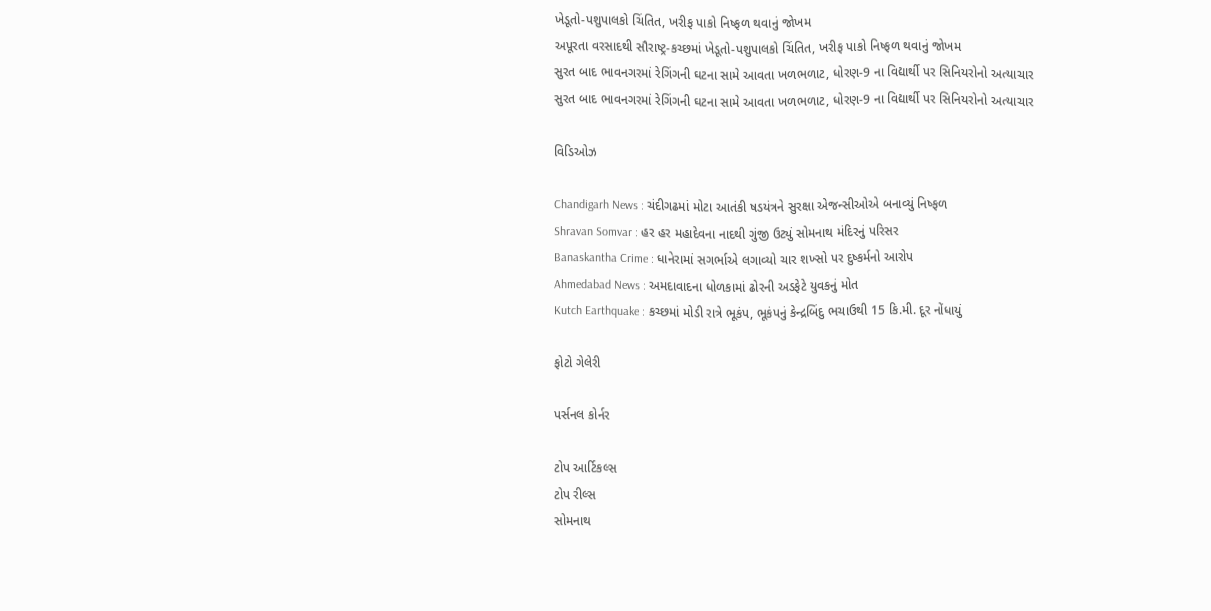ખેડૂતો-પશુપાલકો ચિંતિત, ખરીફ પાકો નિષ્ફળ થવાનું જોખમ
અપૂરતા વરસાદથી સૌરાષ્ટ્ર-કચ્છમાં ખેડૂતો-પશુપાલકો ચિંતિત, ખરીફ પાકો નિષ્ફળ થવાનું જોખમ
સુરત બાદ ભાવનગરમાં રેગિંગની ઘટના સામે આવતા ખળભળાટ, ધોરણ-9 ના વિદ્યાર્થી પર સિનિયરોનો અત્યાચાર
સુરત બાદ ભાવનગરમાં રેગિંગની ઘટના સામે આવતા ખળભળાટ, ધોરણ-9 ના વિદ્યાર્થી પર સિનિયરોનો અત્યાચાર

વિડિઓઝ

Chandigarh News : ચંદીગઢમાં મોટા આતંકી ષડયંત્રને સુરક્ષા એજન્સીઓએ બનાવ્યું નિષ્ફળ
Shravan Somvar : હર હર મહાદેવના નાદથી ગુંજી ઉટ્યું સોમનાથ મંદિરનું પરિસર
Banaskantha Crime : ધાનેરામાં સગર્ભાએ લગાવ્યો ચાર શખ્સો પર દુષ્કર્મનો આરોપ
Ahmedabad News : અમદાવાદના ધોળકામાં ઢોરની અડફેટે યુવકનું મોત
Kutch Earthquake : કચ્છમાં મોડી રાત્રે ભૂકંપ, ભૂકંપનું કેન્દ્રબિંદુ ભચાઉથી 15 કિ.મી. દૂર નોંધાયું

ફોટો ગેલેરી

પર્સનલ કોર્નર

ટોપ આર્ટિકલ્સ
ટોપ રીલ્સ
સોમનાથ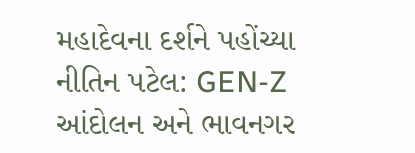મહાદેવના દર્શને પહોંચ્યા નીતિન પટેલ: GEN-Z આંદોલન અને ભાવનગર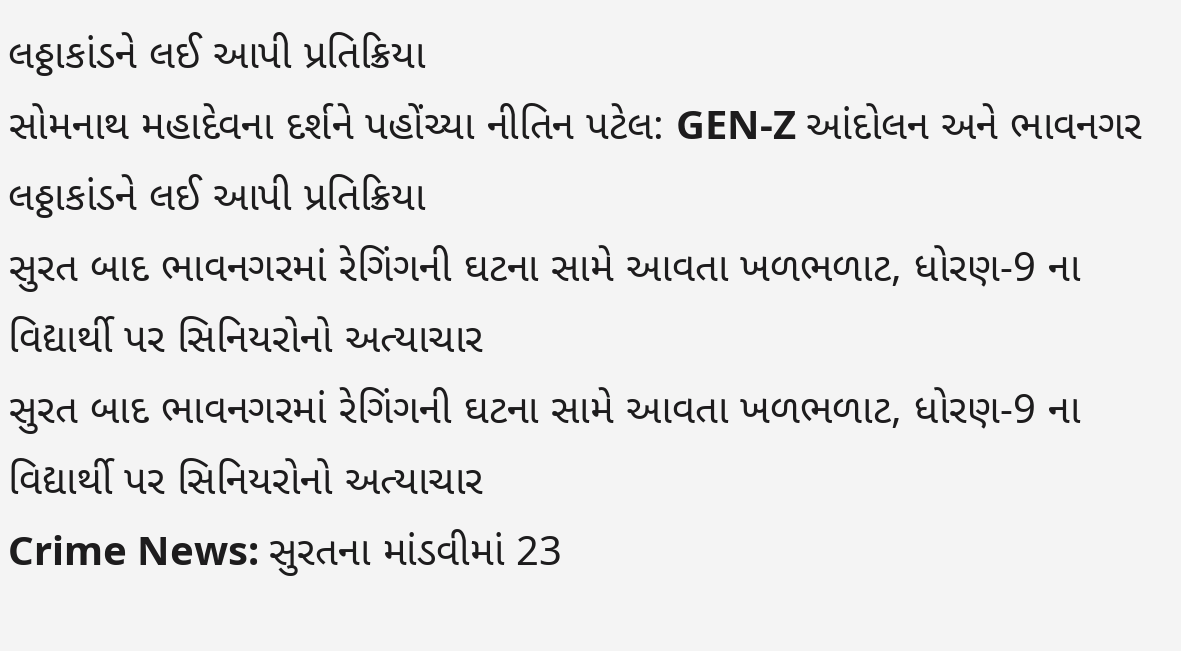લઠ્ઠાકાંડને લઈ આપી પ્રતિક્રિયા
સોમનાથ મહાદેવના દર્શને પહોંચ્યા નીતિન પટેલ: GEN-Z આંદોલન અને ભાવનગર લઠ્ઠાકાંડને લઈ આપી પ્રતિક્રિયા
સુરત બાદ ભાવનગરમાં રેગિંગની ઘટના સામે આવતા ખળભળાટ, ધોરણ-9 ના વિદ્યાર્થી પર સિનિયરોનો અત્યાચાર
સુરત બાદ ભાવનગરમાં રેગિંગની ઘટના સામે આવતા ખળભળાટ, ધોરણ-9 ના વિદ્યાર્થી પર સિનિયરોનો અત્યાચાર
Crime News: સુરતના માંડવીમાં 23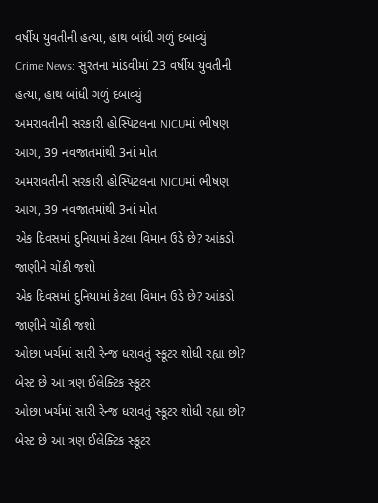વર્ષીય યુવતીની હત્યા, હાથ બાંધી ગળું દબાવ્યું
Crime News: સુરતના માંડવીમાં 23 વર્ષીય યુવતીની હત્યા, હાથ બાંધી ગળું દબાવ્યું
અમરાવતીની સરકારી હોસ્પિટલના NICUમાં ભીષણ આગ, 39 નવજાતમાંથી 3નાં મોત
અમરાવતીની સરકારી હોસ્પિટલના NICUમાં ભીષણ આગ, 39 નવજાતમાંથી 3નાં મોત
એક દિવસમાં દુનિયામાં કેટલા વિમાન ઉડે છે? આંકડો જાણીને ચોંકી જશો
એક દિવસમાં દુનિયામાં કેટલા વિમાન ઉડે છે? આંકડો જાણીને ચોંકી જશો
ઓછા ખર્ચમાં સારી રેન્જ ધરાવતું સ્કૂટર શોધી રહ્યા છો? બેસ્ટ છે આ ત્રણ ઈલેક્ટિક સ્કૂટર
ઓછા ખર્ચમાં સારી રેન્જ ધરાવતું સ્કૂટર શોધી રહ્યા છો? બેસ્ટ છે આ ત્રણ ઈલેક્ટિક સ્કૂટર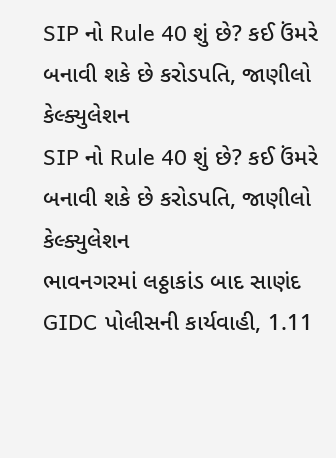SIP નો Rule 40 શું છે? કઈ ઉંમરે બનાવી શકે છે કરોડપતિ, જાણીલો કેલ્ક્યુલેશન
SIP નો Rule 40 શું છે? કઈ ઉંમરે બનાવી શકે છે કરોડપતિ, જાણીલો કેલ્ક્યુલેશન
ભાવનગરમાં લઠ્ઠાકાંડ બાદ સાણંદ GIDC પોલીસની કાર્યવાહી, 1.11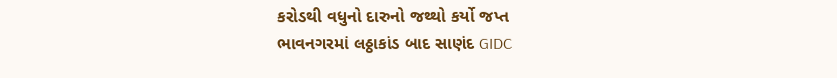કરોડથી વધુનો દારુનો જથ્થો કર્યો જપ્ત
ભાવનગરમાં લઠ્ઠાકાંડ બાદ સાણંદ GIDC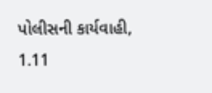પોલીસની કાર્યવાહી, 1.11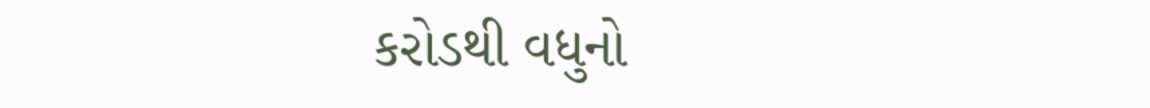કરોડથી વધુનો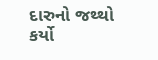દારુનો જથ્થો કર્યો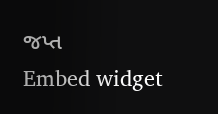જપ્ત
Embed widget